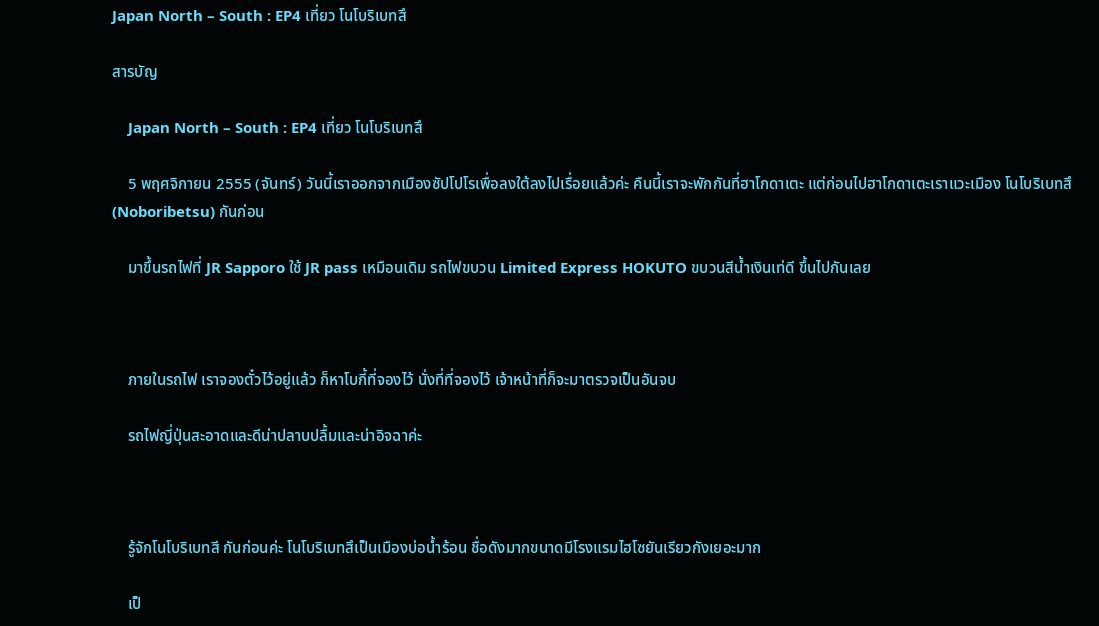Japan North – South : EP4 เที่ยว โนโบริเบทสึ

สารบัญ

    Japan North – South : EP4 เที่ยว โนโบริเบทสึ

    5 พฤศจิกายน 2555 (จันทร์) วันนี้เราออกจากเมืองซัปโปโรเพื่อลงใต้ลงไปเรื่อยแล้วค่ะ คืนนี้เราจะพักกันที่ฮาโกดาเตะ แต่ก่อนไปฮาโกดาเตะเราแวะเมือง โนโบริเบทสึ (Noboribetsu) กันก่อน

    มาขึ้นรถไฟที่ JR Sapporo ใช้ JR pass เหมือนเดิม รถไฟขบวน Limited Express HOKUTO ขบวนสีน้ำเงินเท่ดี ขึ้นไปกันเลย



    ภายในรถไฟ เราจองตั๋วไว้อยู่แล้ว ก็หาโบกี้ที่จองไว้ นั่งที่ที่จองไว้ เจ้าหน้าที่ก็จะมาตรวจเป็นอันจบ

    รถไฟญี่ปุ่นสะอาดและดีน่าปลาบปลื้มและน่าอิจฉาค่ะ



    รู้จักโนโบริเบทสี กันก่อนค่ะ โนโบริเบทสึเป็นเมืองบ่อน้ำร้อน ชื่อดังมากขนาดมีโรงแรมไฮโซยันเรียวกังเยอะมาก

    เป็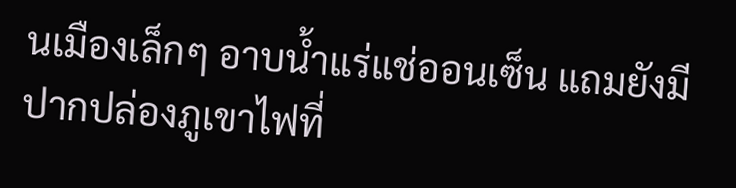นเมืองเล็กๆ อาบน้ำแร่แช่ออนเซ็น แถมยังมีปากปล่องภูเขาไฟที่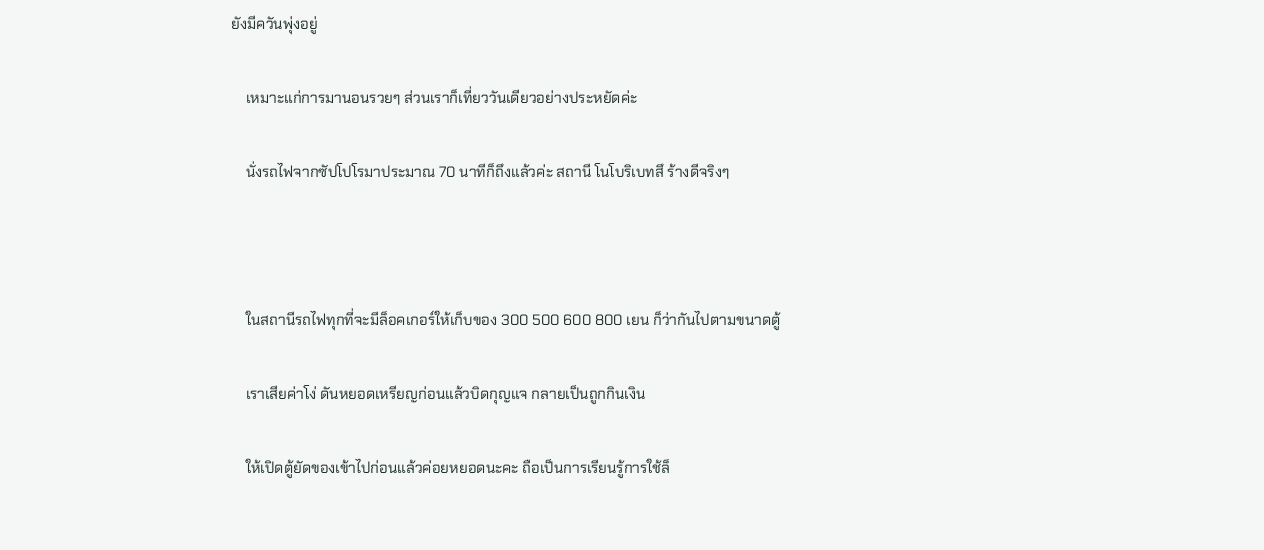ยังมีควันพุ่งอยู่

    เหมาะแก่การมานอนรวยๆ ส่วนเราก็เที่ยววันเดียวอย่างประหยัดค่ะ

    นั่งรถไฟจากซัปโปโรมาประมาณ 70 นาทีก็ถึงแล้วค่ะ สถานี โนโบริเบทสึ ร้างดีจริงๆ



    ในสถานีรถไฟทุกที่จะมีล็อคเกอร์ให้เก็บของ 300 500 600 800 เยน ก็ว่ากันไปตามขนาดตู้

    เราเสียค่าโง่ ดันหยอดเหรียญก่อนแล้วบิดกุญแจ กลายเป็นถูกกินเงิน

    ให้เปิดตู้ยัดของเข้าไปก่อนแล้วค่อยหยอดนะคะ ถือเป็นการเรียนรู้การใช้ล็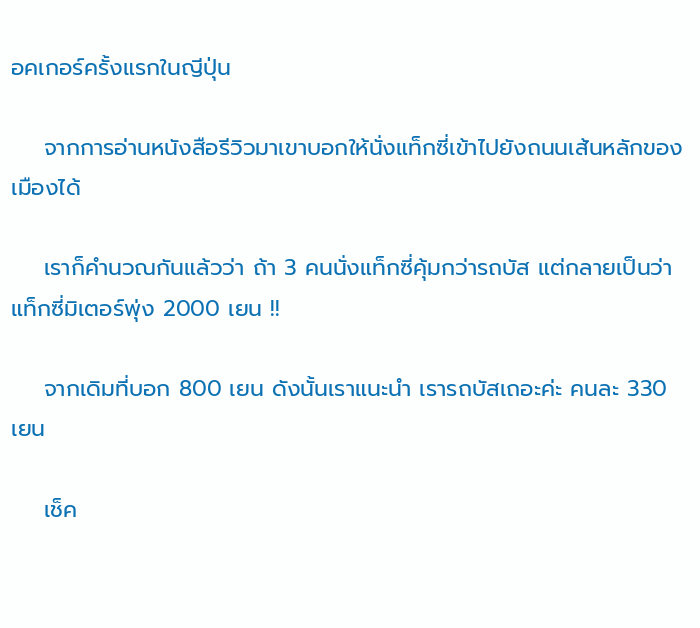อคเกอร์ครั้งแรกในญีปุ่น

    จากการอ่านหนังสือรีวิวมาเขาบอกให้นั่งแท็กซี่เข้าไปยังถนนเส้นหลักของเมืองได้

    เราก็คำนวณกันแล้วว่า ถ้า 3 คนนั่งแท็กซี่คุ้มกว่ารถบัส แต่กลายเป็นว่าแท็กซี่มิเตอร์พุ่ง 2000 เยน !!

    จากเดิมที่บอก 800 เยน ดังนั้นเราแนะนำ เรารถบัสเถอะค่ะ คนละ 330 เยน

    เช็ค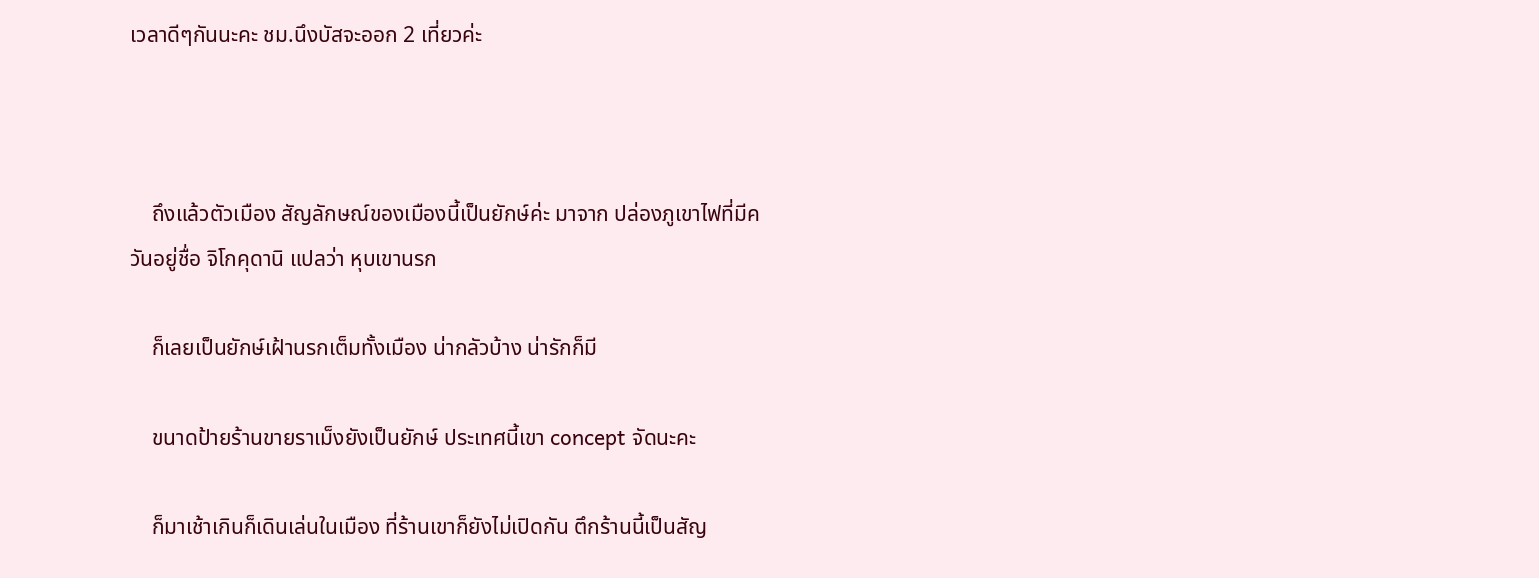เวลาดีๆกันนะคะ ชม.นึงบัสจะออก 2 เที่ยวค่ะ



    ถึงแล้วตัวเมือง สัญลักษณ์ของเมืองนี้เป็นยักษ์ค่ะ มาจาก ปล่องภูเขาไฟที่มีควันอยู่ชื่อ จิโกคุดานิ แปลว่า หุบเขานรก

    ก็เลยเป็นยักษ์เฝ้านรกเต็มทั้งเมือง น่ากลัวบ้าง น่ารักก็มี

    ขนาดป้ายร้านขายราเม็งยังเป็นยักษ์ ประเทศนี้เขา concept จัดนะคะ

    ก็มาเช้าเกินก็เดินเล่นในเมือง ที่ร้านเขาก็ยังไม่เปิดกัน ตึกร้านนี้เป็นสัญ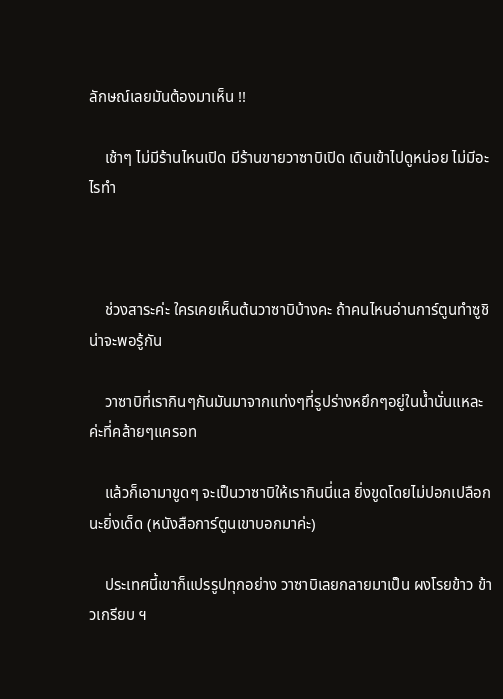ลักษณ์เลยมันต้องมาเห็น !!

    เช้าๆ ไม่มีร้านไหนเปิด มีร้านขายวาซาบิเปิด เดินเข้าไปดูหน่อย ไม่มีอะไรทำ



    ช่วงสาระค่ะ ใครเคยเห็นต้นวาซาบิบ้างคะ ถ้าคนไหนอ่านการ์ตูนทำซูชิน่าจะพอรู้กัน

    วาซาบิที่เรากินๆกันมันมาจากแท่งๆที่รูปร่างหยึกๆอยู่ในน้ำนั่นแหละค่ะที่คล้ายๆแครอท

    แล้วก็เอามาขูดๆ จะเป็นวาซาบิให้เรากินนี่แล ยิ่งขูดโดยไม่ปอกเปลือกนะยิ่งเด็ด (หนังสือการ์ตูนเขาบอกมาค่ะ)

    ประเทศนี้เขาก็แปรรูปทุกอย่าง วาซาบิเลยกลายมาเป็น ผงโรยข้าว ข้าวเกรียบ ฯ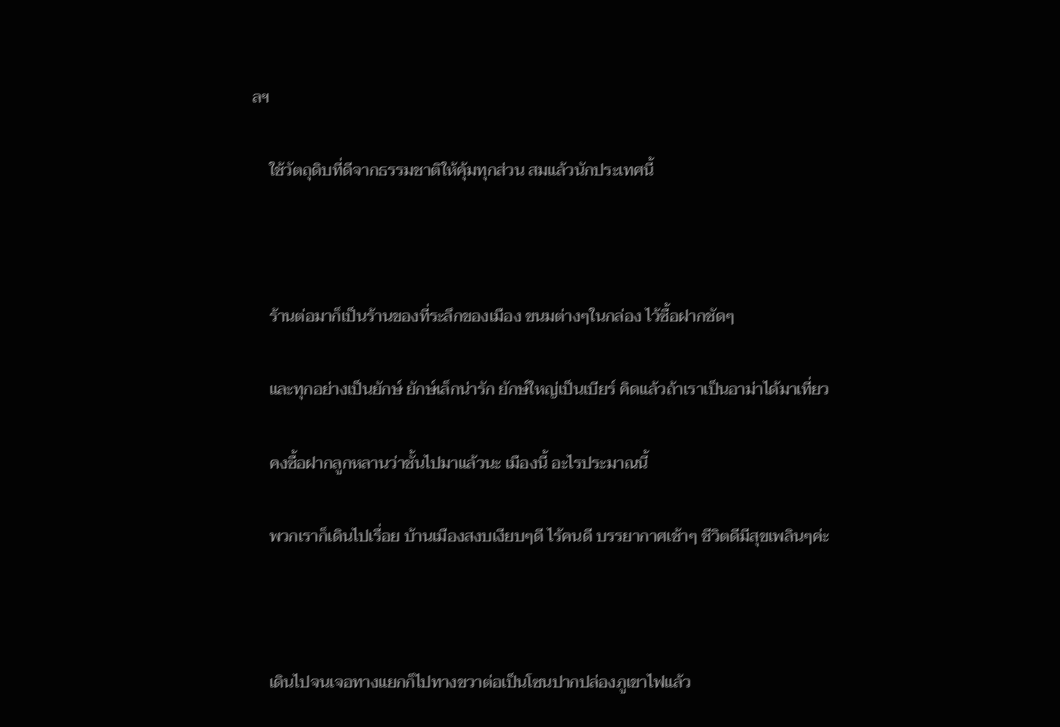ลฯ

    ใช้วัตถุดิบที่ดีจากธรรมชาติให้คุ้มทุกส่วน สมแล้วนักประเทศนี้



    ร้านต่อมาก็เป็นร้านของที่ระลึกของเมือง ขนมต่างๆในกล่อง ไว้ซื้อฝากชัดๆ

    และทุกอย่างเป็นยักษ์ ยักษ์เล็กน่ารัก ยักษ์ใหญ่เป็นเบียร์ คิดแล้วถ้าเราเป็นอาม่าได้มาเที่ยว

    คงซื้อฝากลูกหลานว่าชั้นไปมาแล้วนะ เมืองนี้ อะไรประมาณนี้

    พวกเราก็เดินไปเรื่อย บ้านเมืองสงบเงียบๆดี ไร้คนดี บรรยากาศเช้าๆ ชีวิตดีมีสุขเพลินๆค่ะ



    เดินไปจนเจอทางแยกก็ไปทางขวาต่อเป็นโซนปากปล่องภูเขาไฟแล้ว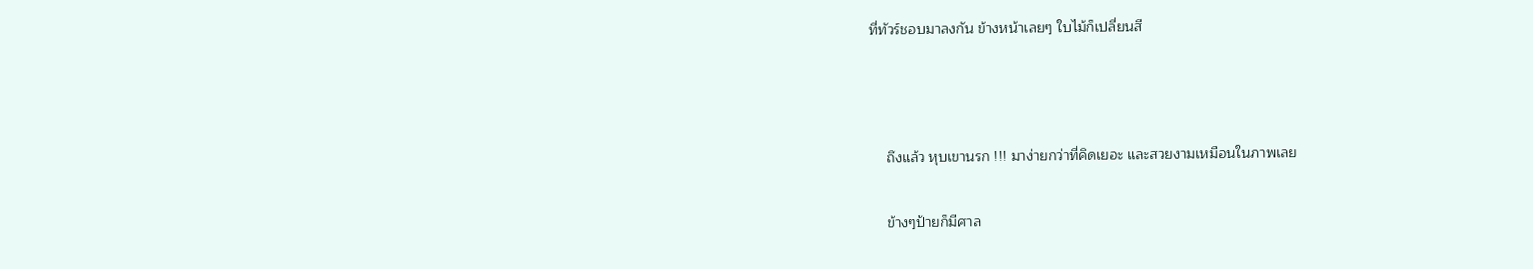ที่ทัวร์ชอบมาลงกัน ข้างหน้าเลยๆ ใบไม้ก็เปลี่ยนสี



    ถึงแล้ว หุบเขานรก !!! มาง่ายกว่าที่คิดเยอะ และสวยงามเหมือนในภาพเลย

    ข้างๆป้ายก็มีศาล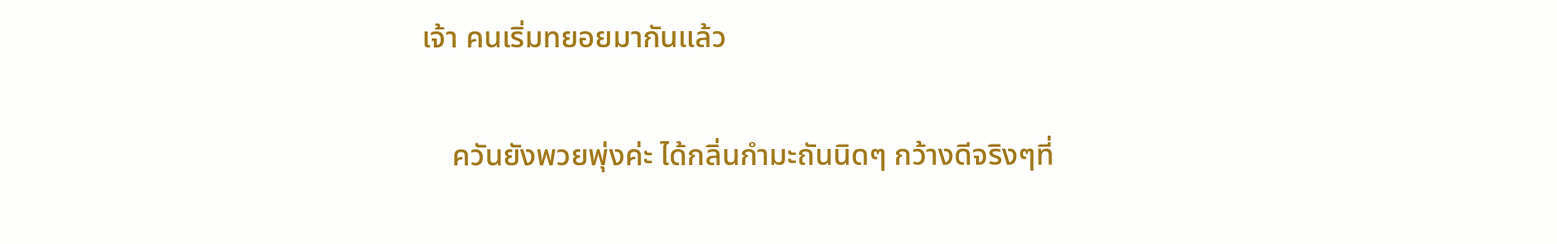เจ้า คนเริ่มทยอยมากันแล้ว

    ควันยังพวยพุ่งค่ะ ได้กลิ่นกำมะถันนิดๆ กว้างดีจริงๆที่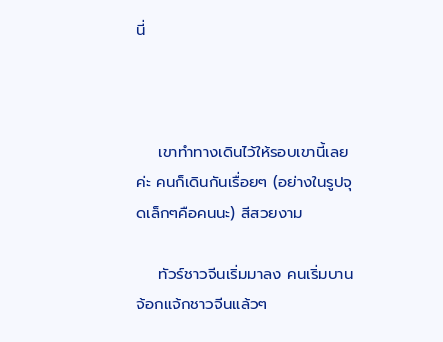นี่



    เขาทำทางเดินไว้ให้รอบเขานี้เลยค่ะ คนก็เดินกันเรื่อยๆ (อย่างในรูปจุดเล็กๆคือคนนะ) สีสวยงาม

    ทัวร์ชาวจีนเริ่มมาลง คนเริ่มบาน จ้อกแจ้กชาวจีนแล้วๆ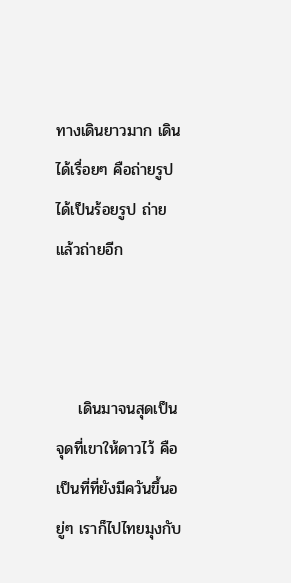ทางเดินยาวมาก เดินได้เรื่อยๆ คือถ่ายรูปได้เป็นร้อยรูป ถ่ายแล้วถ่ายอีก



    เดินมาจนสุดเป็นจุดที่เขาให้ดาวไว้ คือเป็นที่ที่ยังมีควันขึ้นอยู่ๆ เราก็ไปไทยมุงกับ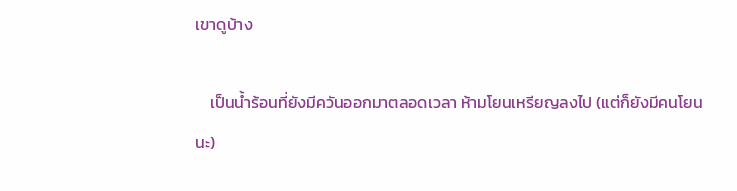เขาดูบ้าง

    เป็นน้ำร้อนที่ยังมีควันออกมาตลอดเวลา ห้ามโยนเหรียญลงไป (แต่ก็ยังมีคนโยนนะ)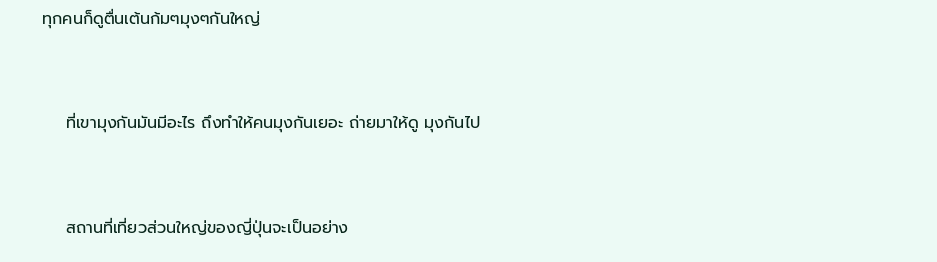ทุกคนก็ดูตื่นเต้นก้มๆมุงๆกันใหญ่



    ที่เขามุงกันมันมีอะไร ถึงทำให้คนมุงกันเยอะ ถ่ายมาให้ดู มุงกันไป



    สถานที่เที่ยวส่วนใหญ่ของญี่ปุ่นจะเป็นอย่าง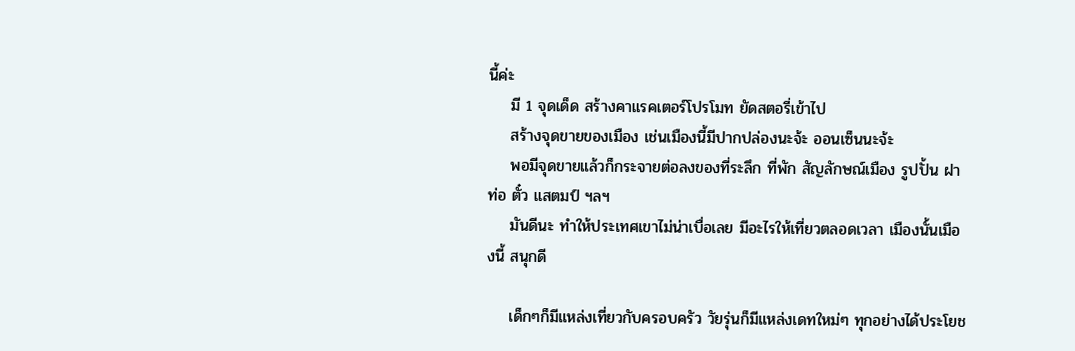นี้ค่ะ
    มี 1 จุดเด็ด สร้างคาแรคเตอร์โปรโมท ยัดสตอรี่เข้าไป
    สร้างจุดขายของเมือง เช่นเมืองนี้มีปากปล่องนะจ้ะ ออนเซ็นนะจ้ะ
    พอมีจุดขายแล้วก็กระจายต่อลงของที่ระลึก ที่พัก สัญลักษณ์เมือง รูปปั้น ฝาท่อ ตั๋ว แสตมป์ ฯลฯ
    มันดีนะ ทำให้ประเทศเขาไม่น่าเบื่อเลย มีอะไรให้เที่ยวตลอดเวลา เมืองนั้นเมืองนี้ สนุกดี

    เด็กๆก็มีแหล่งเที่ยวกับครอบครัว วัยรุ่นก็มีแหล่งเดทใหม่ๆ ทุกอย่างได้ประโยช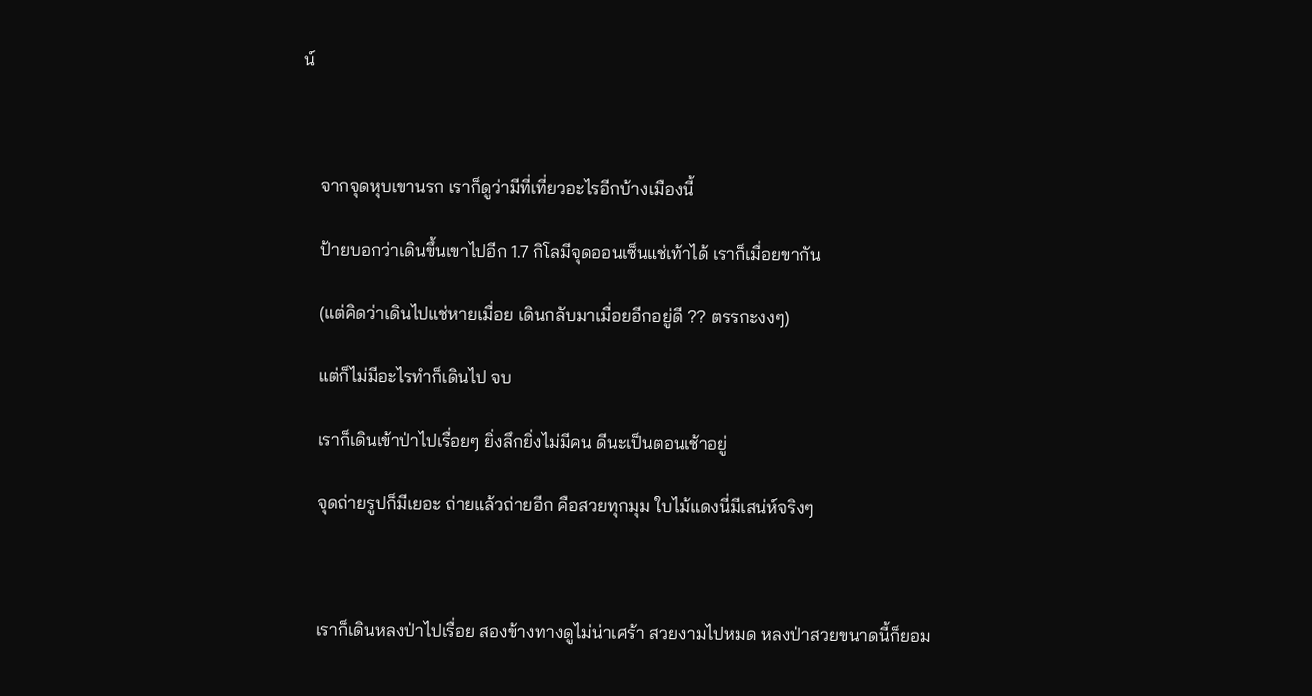น์



    จากจุดหุบเขานรก เราก็ดูว่ามีที่เที่ยวอะไรอีกบ้างเมืองนี้

    ป้ายบอกว่าเดินขึ้นเขาไปอีก 1.7 กิโลมีจุดออนเซ็นแช่เท้าได้ เราก็เมื่อยขากัน

    (แต่คิดว่าเดินไปแช่หายเมื่อย เดินกลับมาเมื่อยอีกอยู่ดี ?? ตรรกะงงๆ)

    แต่ก็ไม่มีอะไรทำก็เดินไป จบ

    เราก็เดินเข้าป่าไปเรื่อยๆ ยิ่งลึกยิ่งไม่มีคน ดีนะเป็นตอนเช้าอยู่

    จุดถ่ายรูปก็มีเยอะ ถ่ายแล้วถ่ายอีก คือสวยทุกมุม ใบไม้แดงนี่มีเสน่ห์จริงๆ



    เราก็เดินหลงป่าไปเรื่อย สองข้างทางดูไม่น่าเศร้า สวยงามไปหมด หลงป่าสวยขนาดนี้ก็ยอม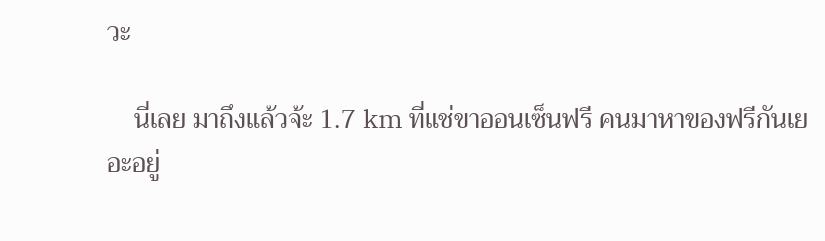วะ

    นี่เลย มาถึงแล้วจ้ะ 1.7 km ที่แช่ขาออนเซ็นฟรี คนมาหาของฟรีกันเยอะอยู่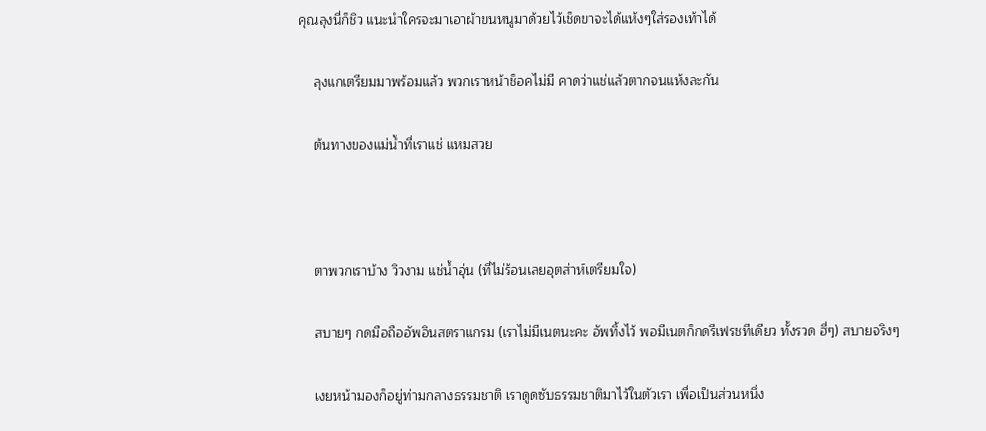คุณลุงนี่ก็ชิว แนะนำใครจะมาเอาผ้าขนหนูมาด้วยไว้เช็ดขาจะได้แห้งๆใส่รองเท้าได้

    ลุงแกเตรียมมาพร้อมแล้ว พวกเราหน้าช็อคไม่มี คาดว่าแช่แล้วตากจนแห้งละกัน

    ต้นทางของแม่น้ำที่เราแช่ แหมสวย



    ตาพวกเราบ้าง วิวงาม แช่น้ำอุ่น (ที่ไม่ร้อนเลยอุตส่าห์เตรียมใจ)

    สบายๆ กดมือถืออัพอินสตราแกรม (เราไม่มีเนตนะคะ อัพทิ้งไว้ พอมีเนตก็กดรีเฟรชทีเดียว ทั้งรวด ฮี่ๆ) สบายจริงๆ

    เงยหน้ามองก็อยู่ท่ามกลางธรรมชาติ เราดูดซับธรรมชาติมาไว้ในตัวเรา เพื่อเป็นส่วนหนึ่ง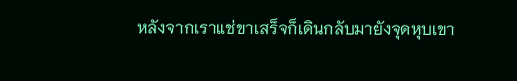หลังจากเราแช่ขาเสร็จก็เดินกลับมายังจุดหุบเขา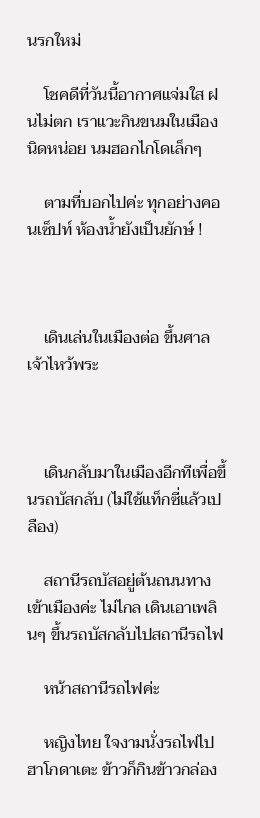นรกใหม่

    โชคดีที่วันนี้อากาศแจ่มใส ฝนไม่ตก เราแวะกินขนมในเมืองนิดหน่อย นมฮอกไกโดเล็กๆ

    ตามที่บอกไปค่ะ ทุกอย่างคอนเซ็ปท์ ห้องน้ำยังเป็นยักษ์ !



    เดินเล่นในเมืองต่อ ขึ้นศาลเจ้าไหว้พระ



    เดินกลับมาในเมืองอีกทีเพื่อขึ้นรถบัสกลับ (ไม่ใช้แท็กซี่แล้วเปลือง)

    สถานีรถบัสอยู่ต้นถนนทางเข้าเมืองค่ะ ไม่ไกล เดินเอาเพลินๆ ขึ้นรถบัสกลับไปสถานีรถไฟ

    หน้าสถานีรถไฟค่ะ

    หญิงไทย ใจงามนั่งรถไฟไปฮาโกดาเตะ ข้าวก็กินข้าวกล่อง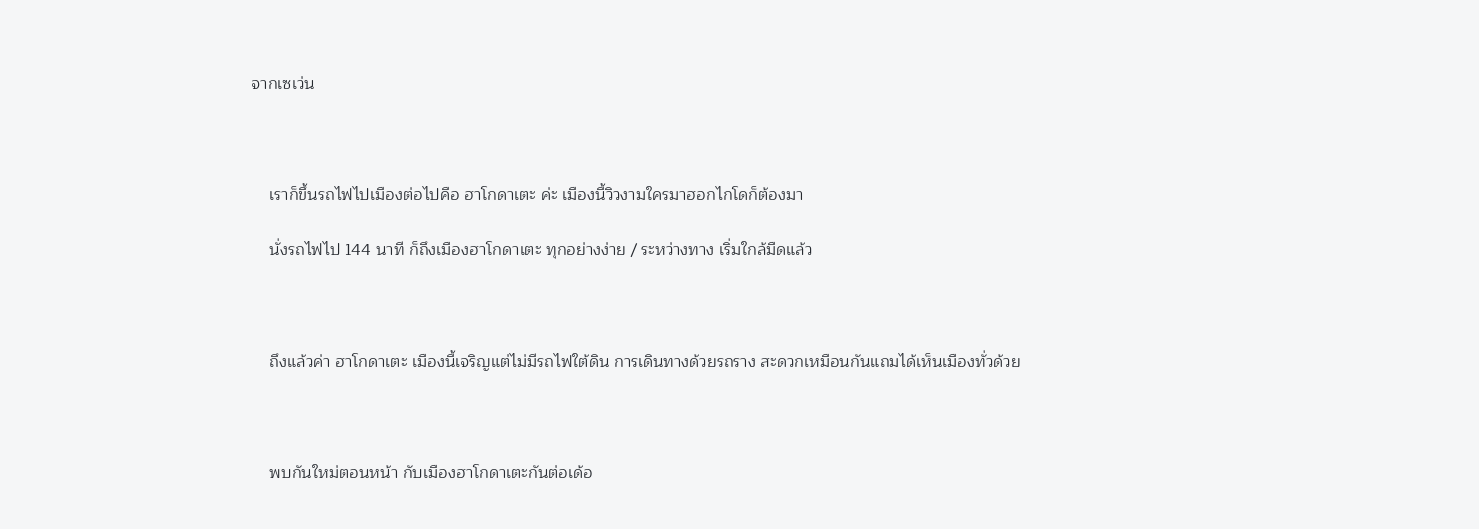จากเซเว่น



    เราก็ขึ้นรถไฟไปเมืองต่อไปคือ ฮาโกดาเตะ ค่ะ เมืองนี้วิวงามใครมาฮอกไกโดก็ต้องมา

    นั่งรถไฟไป 144 นาที ก็ถึงเมืองฮาโกดาเตะ ทุกอย่างง่าย / ระหว่างทาง เริ่มใกล้มืดแล้ว



    ถึงแล้วค่า ฮาโกดาเตะ เมืองนี้เจริญแต่ไม่มีรถไฟใต้ดิน การเดินทางด้วยรถราง สะดวกเหมือนกันแถมได้เห็นเมืองทั่วด้วย



    พบกันใหม่ตอนหน้า กับเมืองฮาโกดาเตะกันต่อเด้อ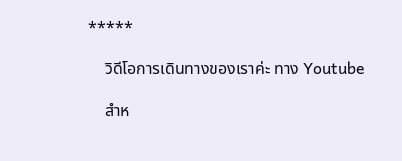*****

    วิดีโอการเดินทางของเราค่ะ ทาง Youtube

    สำห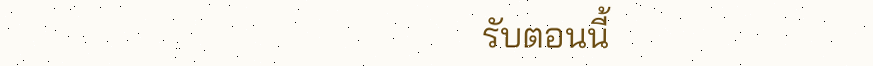รับตอนนี้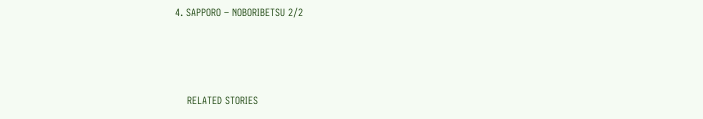4. SAPPORO – NOBORIBETSU 2/2



    RELATED STORIES